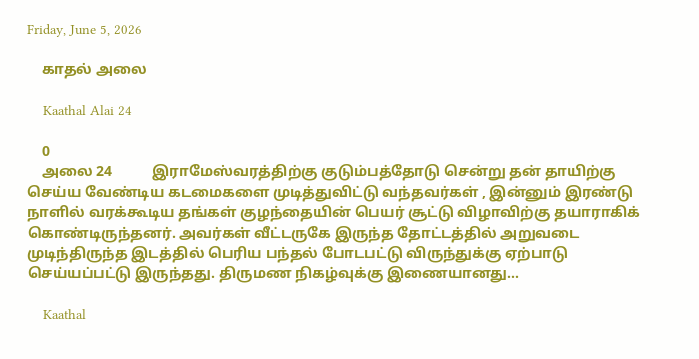Friday, June 5, 2026

    காதல் அலை

    Kaathal Alai 24

    0
    அலை 24           இராமேஸ்வரத்திற்கு குடும்பத்தோடு சென்று தன் தாயிற்கு செய்ய வேண்டிய கடமைகளை முடித்துவிட்டு வந்தவர்கள் , இன்னும் இரண்டு நாளில் வரக்கூடிய தங்கள் குழந்தையின் பெயர் சூட்டு விழாவிற்கு தயாராகிக் கொண்டிருந்தனர். அவர்கள் வீட்டருகே இருந்த தோட்டத்தில் அறுவடை முடிந்திருந்த இடத்தில் பெரிய பந்தல் போடபட்டு விருந்துக்கு ஏற்பாடு செய்யப்பட்டு இருந்தது. திருமண நிகழ்வுக்கு இணையானது...

    Kaathal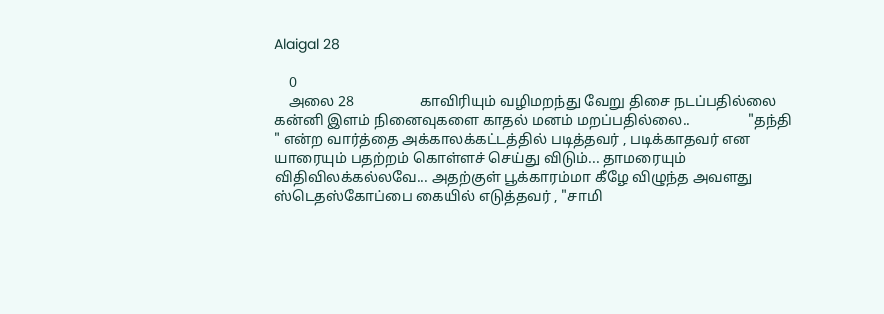Alaigal 28

    0
    அலை 28                  காவிரியும் வழிமறந்து வேறு திசை நடப்பதில்லை                  கன்னி இளம் நினைவுகளை காதல் மனம் மறப்பதில்லை..                "தந்தி " என்ற வார்த்தை அக்காலக்கட்டத்தில் படித்தவர் , படிக்காதவர் என யாரையும் பதற்றம் கொள்ளச் செய்து விடும்... தாமரையும் விதிவிலக்கல்லவே... அதற்குள் பூக்காரம்மா கீழே விழுந்த அவளது ஸ்டெதஸ்கோப்பை கையில் எடுத்தவர் , "சாமி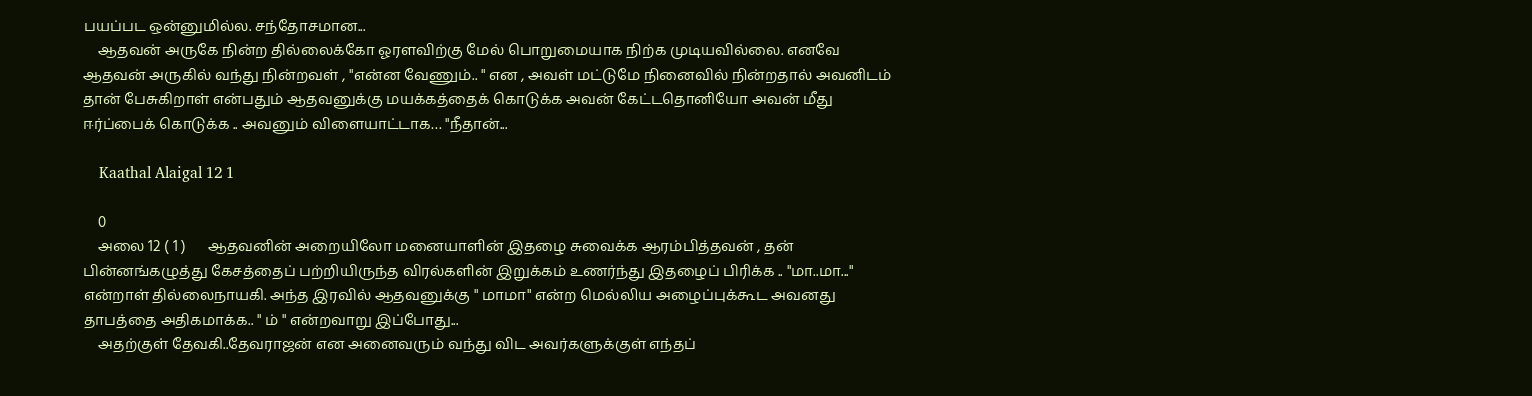பயப்பட ஒன்னுமில்ல. சந்தோசமான...
    ஆதவன் அருகே நின்ற தில்லைக்கோ ஓரளவிற்கு மேல் பொறுமையாக நிற்க முடியவில்லை. எனவே ஆதவன் அருகில் வந்து நின்றவள் , "என்ன வேணும்.. " என , அவள் மட்டுமே நினைவில் நின்றதால் அவனிடம் தான் பேசுகிறாள் என்பதும் ஆதவனுக்கு மயக்கத்தைக் கொடுக்க அவன் கேட்டதொனியோ அவன் மீது ஈர்ப்பைக் கொடுக்க .. அவனும் விளையாட்டாக… "நீதான்...

    Kaathal Alaigal 12 1

    0
    அலை 12 ( 1 )      ஆதவனின் அறையிலோ மனையாளின் இதழை சுவைக்க ஆரம்பித்தவன் , தன் பின்னங்கழுத்து கேசத்தைப் பற்றியிருந்த விரல்களின் இறுக்கம் உணர்ந்து இதழைப் பிரிக்க .. "மா..மா..." என்றாள் தில்லைநாயகி. அந்த இரவில் ஆதவனுக்கு " மாமா" என்ற மெல்லிய அழைப்புக்கூட அவனது தாபத்தை அதிகமாக்க.. " ம் " என்றவாறு இப்போது...
    அதற்குள் தேவகி..தேவராஜன் என அனைவரும் வந்து விட அவர்களுக்குள் எந்தப்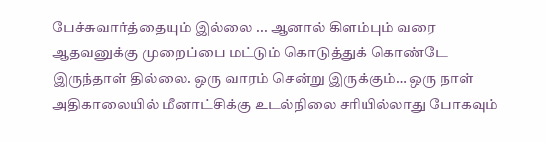பேச்சுவார்த்தையும் இல்லை ... ஆனால் கிளம்பும் வரை ஆதவனுக்கு முறைப்பை மட்டும் கொடுத்துக் கொண்டே இருந்தாள் தில்லை. ஒரு வாரம் சென்று இருக்கும்… ஒரு நாள் அதிகாலையில் மீனாட்சிக்கு உடல்நிலை சரியில்லாது போகவும்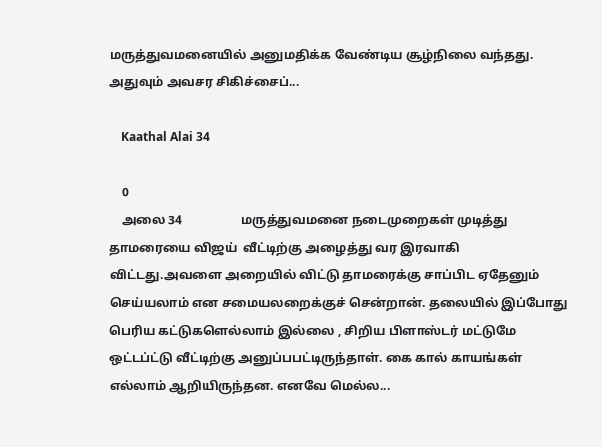மருத்துவமனையில் அனுமதிக்க வேண்டிய சூழ்நிலை வந்தது. அதுவும் அவசர சிகிச்சைப்...

    Kaathal Alai 34

    0
    அலை 34                   மருத்துவமனை நடைமுறைகள் முடித்து தாமரையை விஜய்  வீட்டிற்கு அழைத்து வர இரவாகி விட்டது.அவளை அறையில் விட்டு தாமரைக்கு சாப்பிட ஏதேனும் செய்யலாம் என சமையலறைக்குச் சென்றான். தலையில் இப்போது பெரிய கட்டுகளெல்லாம் இல்லை , சிறிய பிளாஸ்டர் மட்டுமே ஒட்டப்ட்டு வீட்டிற்கு அனுப்பபட்டிருந்தாள். கை கால் காயங்கள் எல்லாம் ஆறியிருந்தன. எனவே மெல்ல...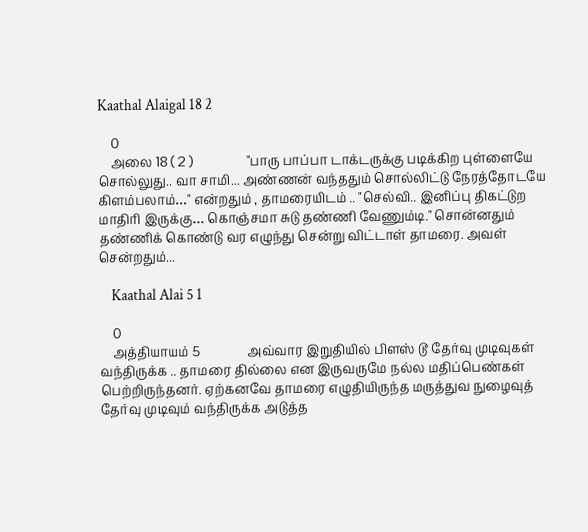Kaathal Alaigal 18 2

    0
    அலை 18 ( 2 )                 "பாரு பாப்பா டாக்டருக்கு படிக்கிற புள்ளையே சொல்லுது.. வா சாமி... அண்ணன் வந்ததும் சொல்லிட்டு நேரத்தோடயே கிளம்பலாம்…" என்றதும் , தாமரையிடம் .. "செல்வி.. இனிப்பு திகட்டுற மாதிரி இருக்கு… கொஞ்சமா சுடு தண்ணி வேணும்டி." சொன்னதும் தண்ணிக் கொண்டு வர எழுந்து சென்று விட்டாள் தாமரை. அவள் சென்றதும்...

    Kaathal Alai 5 1

    0
    அத்தியாயம் 5               அவ்வார இறுதியில் பிளஸ் டூ தேர்வு முடிவுகள் வந்திருக்க .. தாமரை தில்லை என இருவருமே நல்ல மதிப்பெண்கள் பெற்றிருந்தனர். ஏற்கனவே தாமரை எழுதியிருந்த மருத்துவ நுழைவுத் தேர்வு முடிவும் வந்திருக்க அடுத்த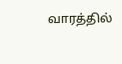வாரத்தில்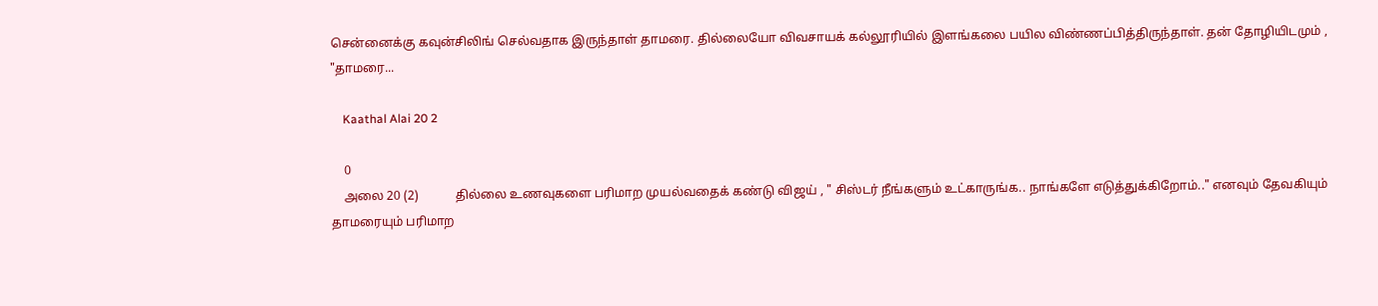சென்னைக்கு கவுன்சிலிங் செல்வதாக இருந்தாள் தாமரை. தில்லையோ விவசாயக் கல்லூரியில் இளங்கலை பயில விண்ணப்பித்திருந்தாள். தன் தோழியிடமும் , "தாமரை...

    Kaathal Alai 20 2

    0
    அலை 20 (2)            தில்லை உணவுகளை பரிமாற முயல்வதைக் கண்டு விஜய் , " சிஸ்டர் நீங்களும் உட்காருங்க.. நாங்களே எடுத்துக்கிறோம்.." எனவும் தேவகியும் தாமரையும் பரிமாற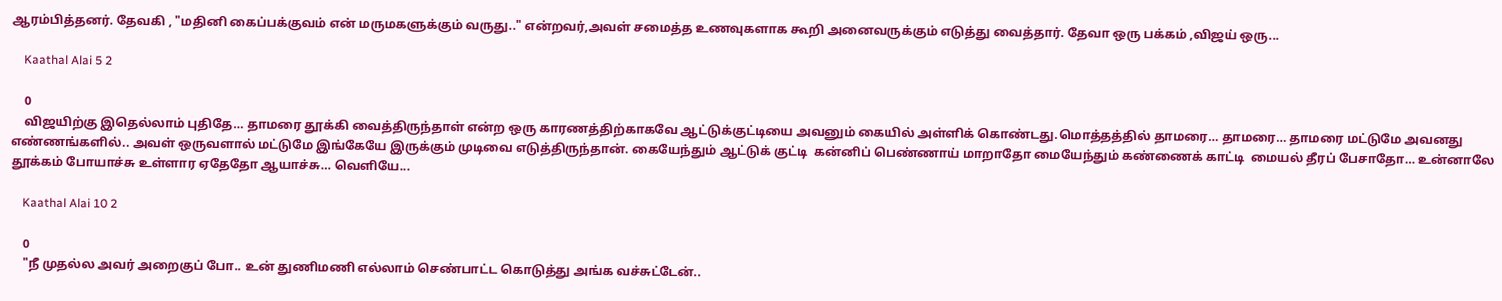ஆரம்பித்தனர். தேவகி , "மதினி கைப்பக்குவம் என் மருமகளுக்கும் வருது.." என்றவர்,அவள் சமைத்த உணவுகளாக கூறி அனைவருக்கும் எடுத்து வைத்தார். தேவா ஒரு பக்கம் ,விஜய் ஒரு...

    Kaathal Alai 5 2

    0
    விஜயிற்கு இதெல்லாம் புதிதே… தாமரை தூக்கி வைத்திருந்தாள் என்ற ஒரு காரணத்திற்காகவே ஆட்டுக்குட்டியை அவனும் கையில் அள்ளிக் கொண்டது.மொத்தத்தில் தாமரை… தாமரை… தாமரை மட்டுமே அவனது எண்ணங்களில்.. அவள் ஒருவளால் மட்டுமே இங்கேயே இருக்கும் முடிவை எடுத்திருந்தான். கையேந்தும் ஆட்டுக் குட்டி  கன்னிப் பெண்ணாய் மாறாதோ மையேந்தும் கண்ணைக் காட்டி  மையல் தீரப் பேசாதோ… உன்னாலே தூக்கம் போயாச்சு உள்ளார ஏதேதோ ஆயாச்சு… வெளியே...

    Kaathal Alai 10 2

    0
    "நீ முதல்ல அவர் அறைகுப் போ.. உன் துணிமணி எல்லாம் செண்பாட்ட கொடுத்து அங்க வச்சுட்டேன்..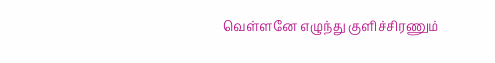வெள்ளனே எழுந்து குளிச்சிரணும்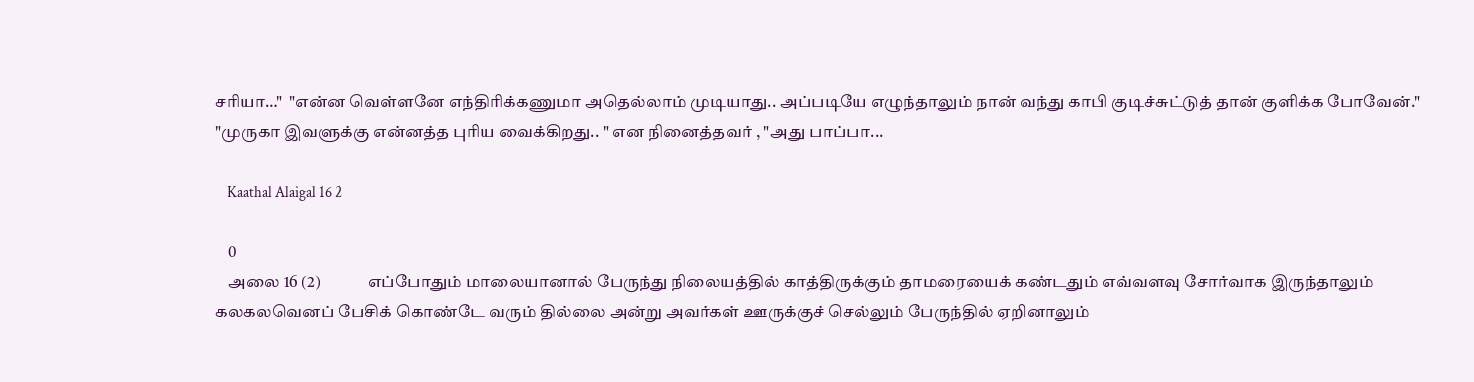சரியா…"  "என்ன வெள்ளனே எந்திரிக்கணுமா அதெல்லாம் முடியாது.. அப்படியே எழுந்தாலும் நான் வந்து காபி குடிச்சுட்டுத் தான் குளிக்க போவேன்." "முருகா இவளுக்கு என்னத்த புரிய வைக்கிறது.. " என நினைத்தவர் , "அது பாப்பா...

    Kaathal Alaigal 16 2

    0
    அலை 16 (2)              எப்போதும் மாலையானால் பேருந்து நிலையத்தில் காத்திருக்கும் தாமரையைக் கண்டதும் எவ்வளவு சோர்வாக இருந்தாலும் கலகலவெனப் பேசிக் கொண்டே வரும் தில்லை அன்று அவர்கள் ஊருக்குச் செல்லும் பேருந்தில் ஏறினாலும்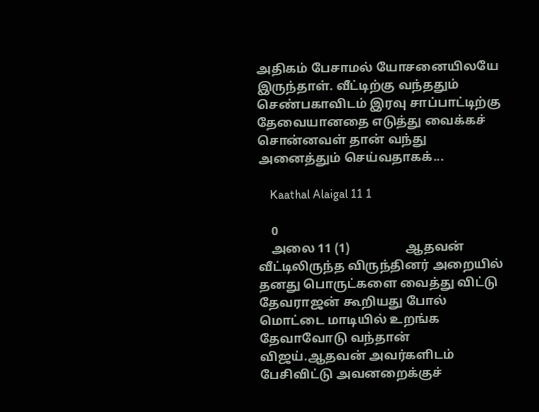அதிகம் பேசாமல் யோசனையிலயே இருந்தாள். வீட்டிற்கு வந்ததும் செண்பகாவிடம் இரவு சாப்பாட்டிற்கு தேவையானதை எடுத்து வைக்கச் சொன்னவள் தான் வந்து அனைத்தும் செய்வதாகக்...

    Kaathal Alaigal 11 1

    0
    அலை 11 (1)                  ஆதவன் வீட்டிலிருந்த விருந்தினர் அறையில் தனது பொருட்களை வைத்து விட்டு தேவராஜன் கூறியது போல் மொட்டை மாடியில் உறங்க தேவாவோடு வந்தான் விஜய்.ஆதவன் அவர்களிடம் பேசிவிட்டு அவனறைக்குச்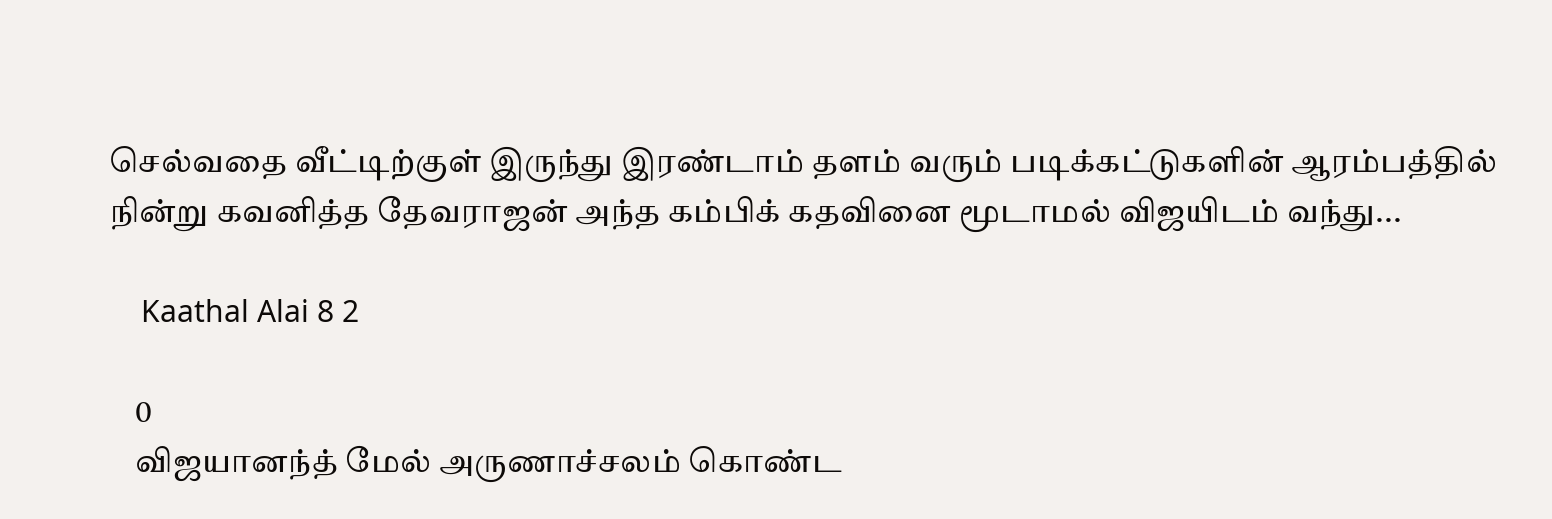செல்வதை வீட்டிற்குள் இருந்து இரண்டாம் தளம் வரும் படிக்கட்டுகளின் ஆரம்பத்தில் நின்று கவனித்த தேவராஜன் அந்த கம்பிக் கதவினை மூடாமல் விஜயிடம் வந்து...

    Kaathal Alai 8 2

    0
    விஜயானந்த் மேல் அருணாச்சலம் கொண்ட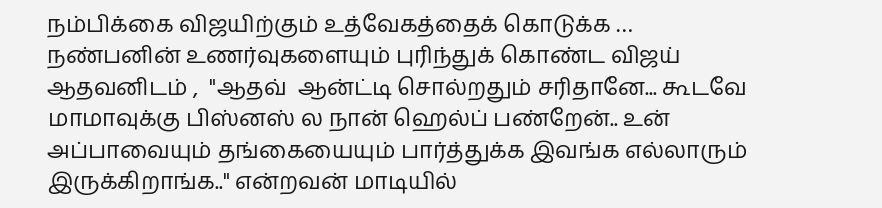நம்பிக்கை விஜயிற்கும் உத்வேகத்தைக் கொடுக்க …  நண்பனின் உணர்வுகளையும் புரிந்துக் கொண்ட விஜய் ஆதவனிடம் ,  "ஆதவ்  ஆன்ட்டி சொல்றதும் சரிதானே... கூடவே மாமாவுக்கு பிஸ்னஸ் ல நான் ஹெல்ப் பண்றேன்.. உன் அப்பாவையும் தங்கையையும் பார்த்துக்க இவங்க எல்லாரும் இருக்கிறாங்க.." என்றவன் மாடியில்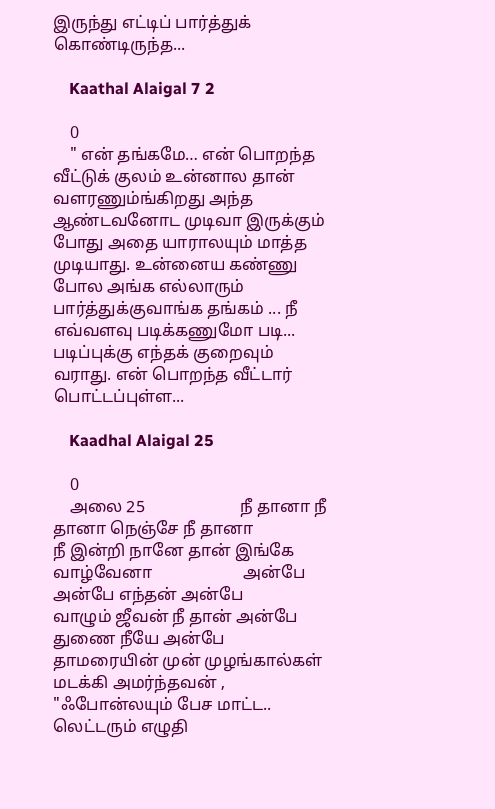இருந்து எட்டிப் பார்த்துக் கொண்டிருந்த...

    Kaathal Alaigal 7 2

    0
    " என் தங்கமே… என் பொறந்த வீட்டுக் குலம் உன்னால தான் வளரணும்ங்கிறது அந்த ஆண்டவனோட முடிவா இருக்கும் போது அதை யாராலயும் மாத்த முடியாது. உன்னைய கண்ணு போல அங்க எல்லாரும் பார்த்துக்குவாங்க தங்கம் ... நீ எவ்வளவு படிக்கணுமோ படி... படிப்புக்கு எந்தக் குறைவும் வராது. என் பொறந்த வீட்டார் பொட்டப்புள்ள...

    Kaadhal Alaigal 25

    0
    அலை 25                       நீ தானா நீ தானா நெஞ்சே நீ தானா                       நீ இன்றி நானே தான் இங்கே வாழ்வேனா                      அன்பே அன்பே எந்தன் அன்பே                      வாழும் ஜீவன் நீ தான் அன்பே                      துணை நீயே அன்பே               தாமரையின் முன் முழங்கால்கள் மடக்கி அமர்ந்தவன் , "ஃபோன்லயும் பேச மாட்ட.. லெட்டரும் எழுதி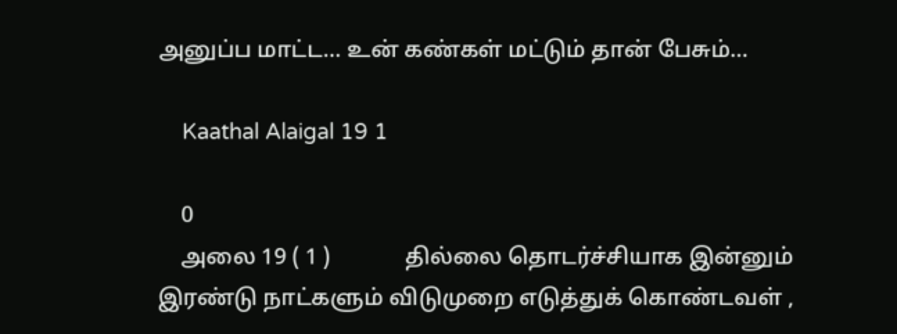அனுப்ப மாட்ட... உன் கண்கள் மட்டும் தான் பேசும்...

    Kaathal Alaigal 19 1

    0
    அலை 19 ( 1 )             தில்லை தொடர்ச்சியாக இன்னும் இரண்டு நாட்களும் விடுமுறை எடுத்துக் கொண்டவள் ,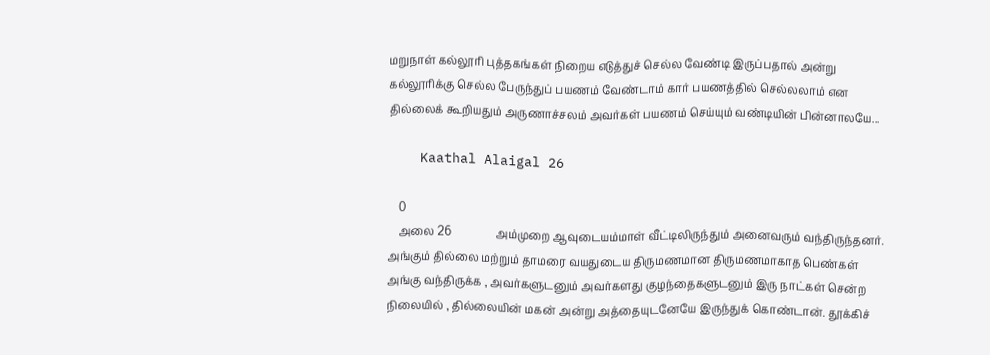மறுநாள் கல்லூரி புத்தகங்கள் நிறைய எடுத்துச் செல்ல வேண்டி இருப்பதால் அன்று கல்லூரிக்கு செல்ல பேருந்துப் பயணம் வேண்டாம் கார் பயணத்தில் செல்லலாம் என தில்லைக் கூறியதும் அருணாச்சலம் அவர்கள் பயணம் செய்யும் வண்டியின் பின்னாலயே...

    Kaathal Alaigal 26

    0
    அலை 26                அம்முறை ஆவுடையம்மாள் வீட்டிலிருந்தும் அனைவரும் வந்திருந்தனர். அங்கும் தில்லை மற்றும் தாமரை வயதுடைய திருமணமான திருமணமாகாத பெண்கள் அங்கு வந்திருக்க , அவர்களுடனும் அவர்களது குழந்தைகளுடனும் இரு நாட்கள் சென்ற நிலையில் , தில்லையின் மகன் அன்று அத்தையுடனேயே இருந்துக் கொண்டான். தூக்கிச்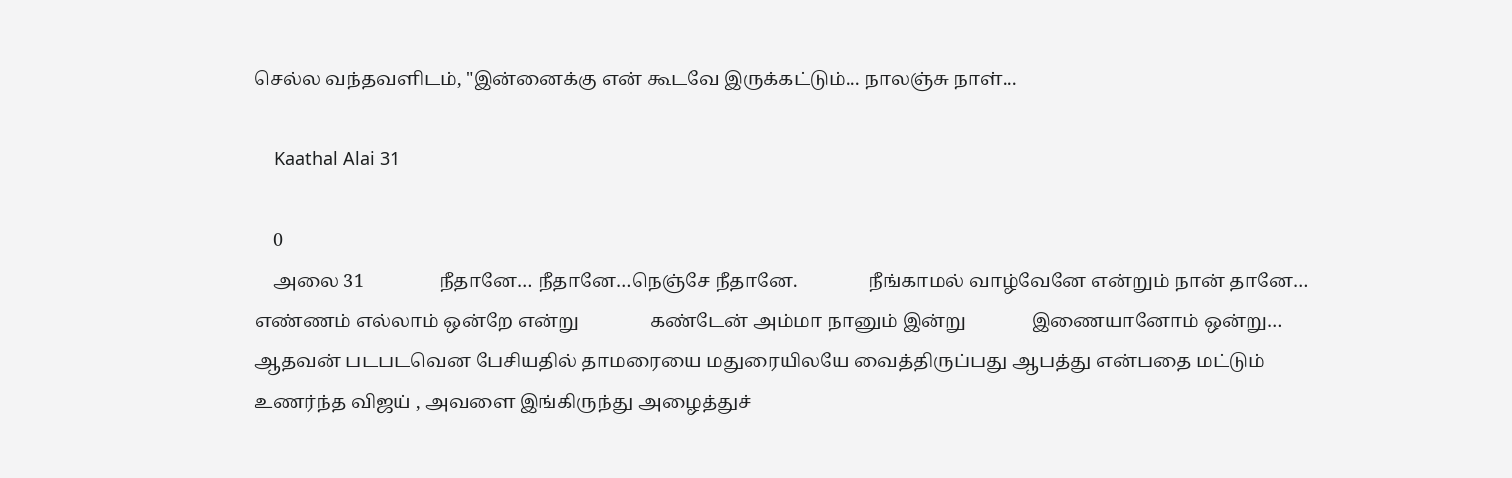செல்ல வந்தவளிடம், "இன்னைக்கு என் கூடவே இருக்கட்டும்... நாலஞ்சு நாள்...

    Kaathal Alai 31

    0
    அலை 31                நீதானே… நீதானே…நெஞ்சே நீதானே.               நீங்காமல் வாழ்வேனே என்றும் நான் தானே…               எண்ணம் எல்லாம் ஒன்றே என்று               கண்டேன் அம்மா நானும் இன்று              இணையானோம் ஒன்று…     ஆதவன் படபடவென பேசியதில் தாமரையை மதுரையிலயே வைத்திருப்பது ஆபத்து என்பதை மட்டும் உணர்ந்த விஜய் , அவளை இங்கிருந்து அழைத்துச்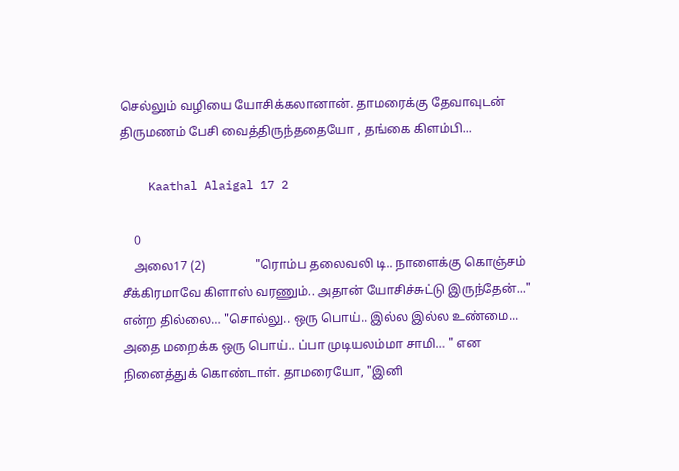செல்லும் வழியை யோசிக்கலானான். தாமரைக்கு தேவாவுடன் திருமணம் பேசி வைத்திருந்ததையோ , தங்கை கிளம்பி...

    Kaathal Alaigal 17 2

    0
    அலை17 (2)                "ரொம்ப தலைவலி டி.. நாளைக்கு கொஞ்சம் சீக்கிரமாவே கிளாஸ் வரணும்.. அதான் யோசிச்சுட்டு இருந்தேன்..." என்ற தில்லை… "சொல்லு.. ஒரு பொய்.. இல்ல இல்ல உண்மை... அதை மறைக்க ஒரு பொய்.. ப்பா முடியலம்மா சாமி… " என நினைத்துக் கொண்டாள். தாமரையோ, "இனி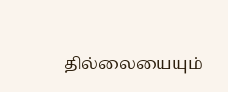தில்லையையும்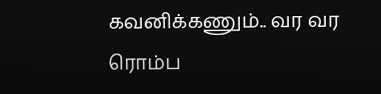கவனிக்கணும்.. வர வர ரொம்ப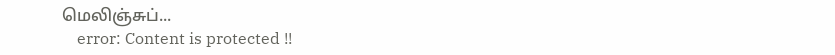மெலிஞ்சுப்...
    error: Content is protected !!